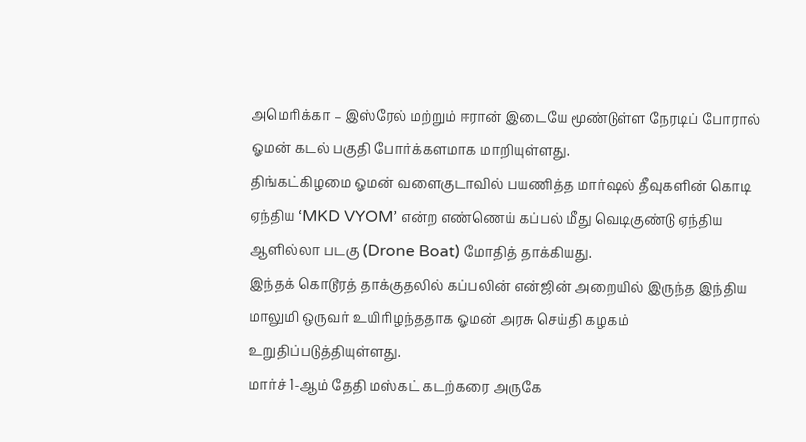அமெரிக்கா – இஸ்ரேல் மற்றும் ஈரான் இடையே மூண்டுள்ள நேரடிப் போரால் ஓமன் கடல் பகுதி போர்க்களமாக மாறியுள்ளது.
திங்கட்கிழமை ஓமன் வளைகுடாவில் பயணித்த மார்ஷல் தீவுகளின் கொடி ஏந்திய ‘MKD VYOM’ என்ற எண்ணெய் கப்பல் மீது வெடிகுண்டு ஏந்திய ஆளில்லா படகு (Drone Boat) மோதித் தாக்கியது.
இந்தக் கொடூரத் தாக்குதலில் கப்பலின் என்ஜின் அறையில் இருந்த இந்திய மாலுமி ஒருவர் உயிரிழந்ததாக ஓமன் அரசு செய்தி கழகம் உறுதிப்படுத்தியுள்ளது.
மார்ச் 1-ஆம் தேதி மஸ்கட் கடற்கரை அருகே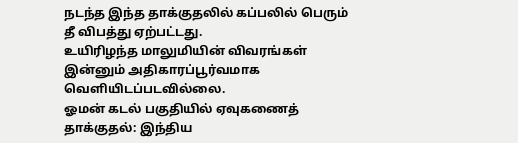நடந்த இந்த தாக்குதலில் கப்பலில் பெரும் தீ விபத்து ஏற்பட்டது.
உயிரிழந்த மாலுமியின் விவரங்கள் இன்னும் அதிகாரப்பூர்வமாக வெளியிடப்படவில்லை.
ஓமன் கடல் பகுதியில் ஏவுகணைத் தாக்குதல்: இந்திய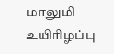மாலுமி உயிரிழப்பு